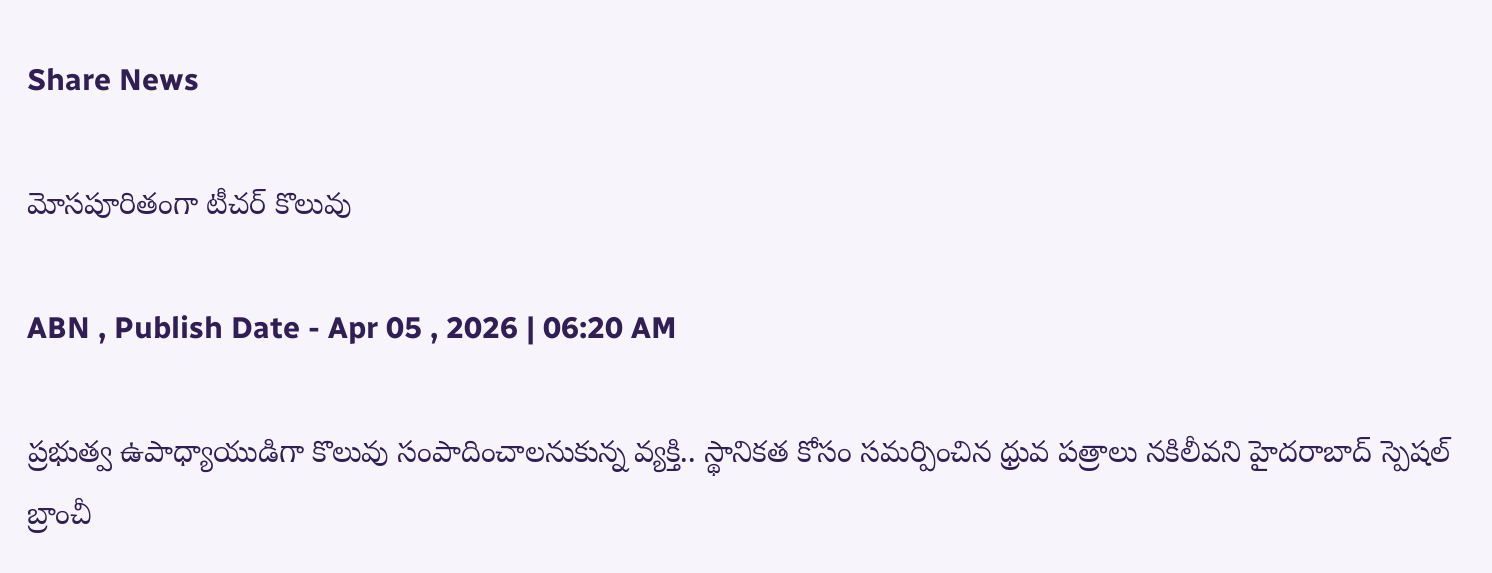Share News

మోసపూరితంగా టీచర్‌ కొలువు

ABN , Publish Date - Apr 05 , 2026 | 06:20 AM

ప్రభుత్వ ఉపాధ్యాయుడిగా కొలువు సంపాదించాలనుకున్న వ్యక్తి.. స్థానికత కోసం సమర్పించిన ధ్రువ పత్రాలు నకిలీవని హైదరాబాద్‌ స్పెషల్‌ బ్రాంచీ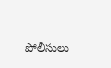పోలీసులు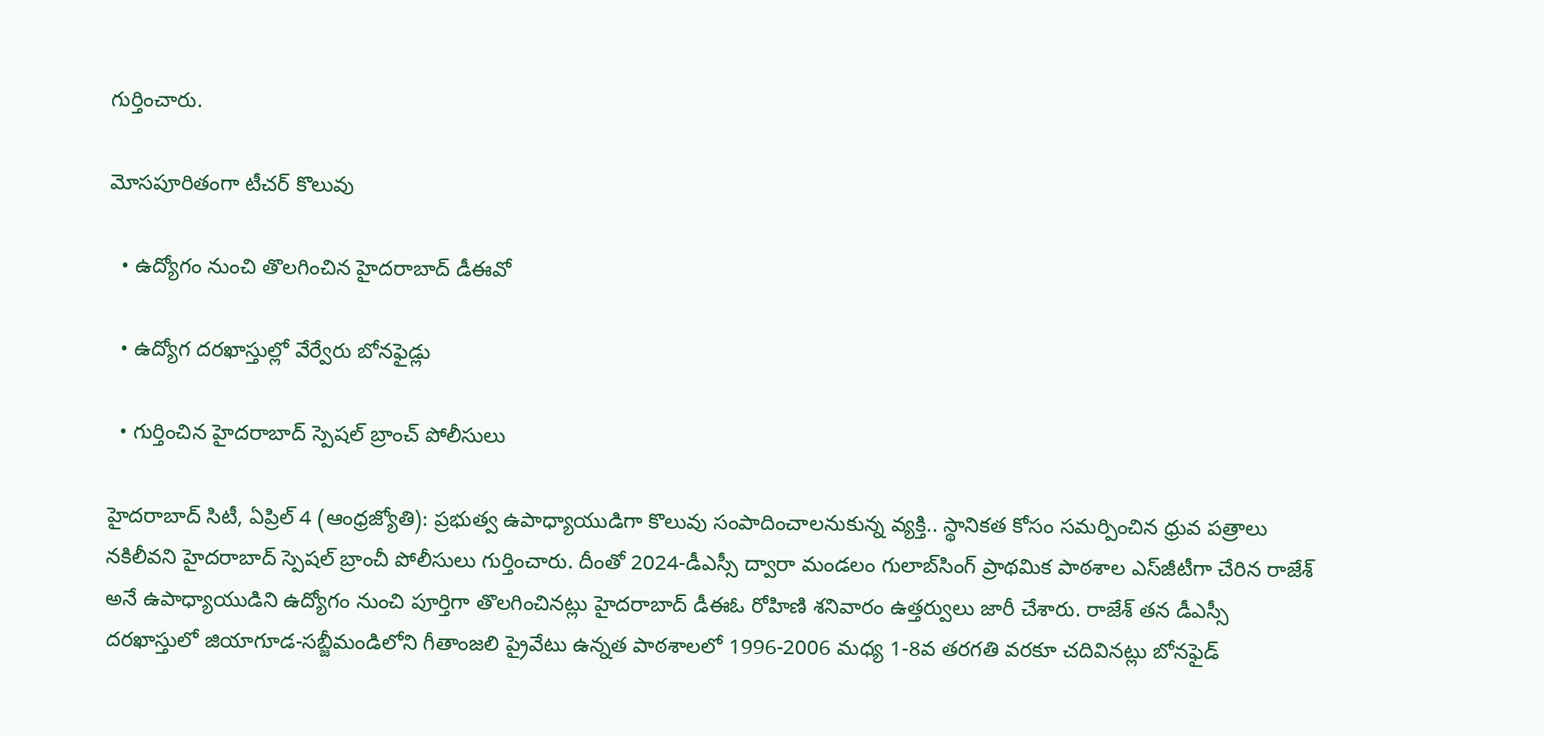గుర్తించారు.

మోసపూరితంగా టీచర్‌ కొలువు

  • ఉద్యోగం నుంచి తొలగించిన హైదరాబాద్‌ డీఈవో

  • ఉద్యోగ దరఖాస్తుల్లో వేర్వేరు బోనఫైడ్లు

  • గుర్తించిన హైదరాబాద్‌ స్పెషల్‌ బ్రాంచ్‌ పోలీసులు

హైదరాబాద్‌ సిటీ, ఏప్రిల్‌ 4 (ఆంధ్రజ్యోతి): ప్రభుత్వ ఉపాధ్యాయుడిగా కొలువు సంపాదించాలనుకున్న వ్యక్తి.. స్థానికత కోసం సమర్పించిన ధ్రువ పత్రాలు నకిలీవని హైదరాబాద్‌ స్పెషల్‌ బ్రాంచీ పోలీసులు గుర్తించారు. దీంతో 2024-డీఎస్సీ ద్వారా మండలం గులాబ్‌సింగ్‌ ప్రాథమిక పాఠశాల ఎస్‌జీటీగా చేరిన రాజేశ్‌ అనే ఉపాధ్యాయుడిని ఉద్యోగం నుంచి పూర్తిగా తొలగించినట్లు హైదరాబాద్‌ డీఈఓ రోహిణి శనివారం ఉత్తర్వులు జారీ చేశారు. రాజేశ్‌ తన డీఎస్సీ దరఖాస్తులో జియాగూడ-సబ్జీమండిలోని గీతాంజలి ప్రైవేటు ఉన్నత పాఠశాలలో 1996-2006 మధ్య 1-8వ తరగతి వరకూ చదివినట్లు బోనఫైడ్‌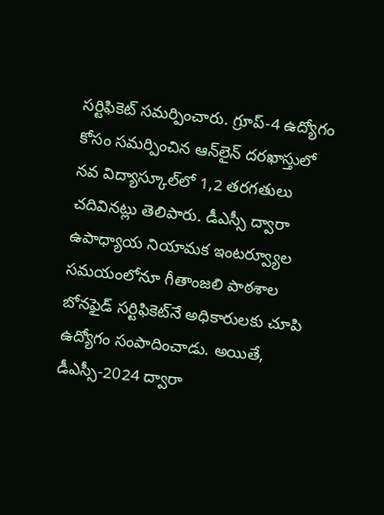సర్టిఫికెట్‌ సమర్పించారు. గ్రూప్‌-4 ఉద్యోగం కోసం సమర్పించిన ఆన్‌లైన్‌ దరఖాస్తులో నవ విద్యాస్కూల్‌లో 1,2 తరగతులు చదివినట్లు తెలిపారు. డీఎస్సీ ద్వారా ఉపాధ్యాయ నియామక ఇంటర్వ్యూల సమయంలోనూ గీతాంజలి పాఠశాల బోనఫైడ్‌ సర్టిఫికెట్‌నే అధికారులకు చూపి ఉద్యోగం సంపాదించాడు. అయితే, డీఎస్సీ-2024 ద్వారా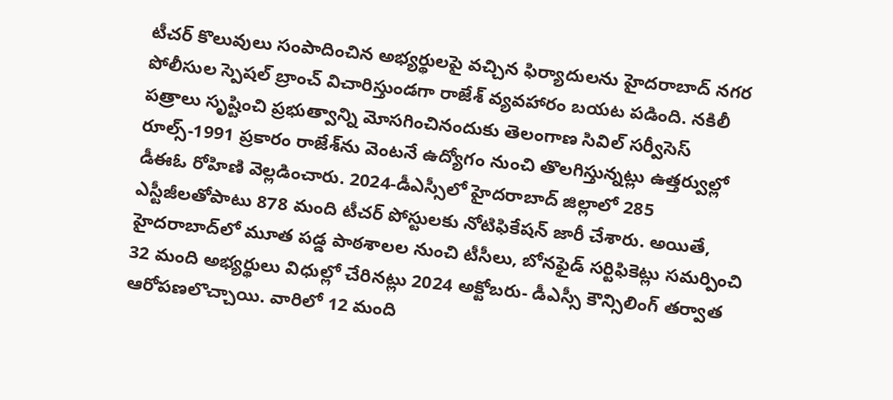టీచర్‌ కొలువులు సంపాదించిన అభ్యర్థులపై వచ్చిన ఫిర్యాదులను హైదరాబాద్‌ నగర పోలీసుల స్పెషల్‌ బ్రాంచ్‌ విచారిస్తుండగా రాజేశ్‌ వ్యవహారం బయట పడింది. నకిలీ పత్రాలు సృష్టించి ప్రభుత్వాన్ని మోసగించినందుకు తెలంగాణ సివిల్‌ సర్వీసెస్‌ రూల్స్‌-1991 ప్రకారం రాజేశ్‌ను వెంటనే ఉద్యోగం నుంచి తొలగిస్తున్నట్లు ఉత్తర్వుల్లో డీఈఓ రోహిణి వెల్లడించారు. 2024-డీఎస్సీలో హైదరాబాద్‌ జిల్లాలో 285 ఎస్టీజీలతోపాటు 878 మంది టీచర్‌ పోస్టులకు నోటిఫికేషన్‌ జారీ చేశారు. అయితే, హైదరాబాద్‌లో మూత పడ్డ పాఠశాలల నుంచి టీసీలు, బోనఫైడ్‌ సర్టిఫికెట్లు సమర్పించి 32 మంది అభ్యర్థులు విధుల్లో చేరినట్లు 2024 అక్టోబరు- డీఎస్సీ కౌన్సిలింగ్‌ తర్వాత ఆరోపణలొచ్చాయి. వారిలో 12 మంది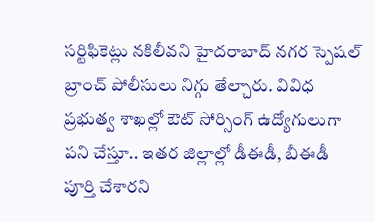సర్టిఫికెట్లు నకిలీవని హైదరాబాద్‌ నగర స్పెషల్‌ బ్రాంచ్‌ పోలీసులు నిగ్గు తేల్చారు. వివిధ ప్రభుత్వ శాఖల్లో ఔట్‌ సోర్సింగ్‌ ఉద్యోగులుగా పని చేస్తూ.. ఇతర జిల్లాల్లో డీఈడీ, బీఈడీ పూర్తి చేశారని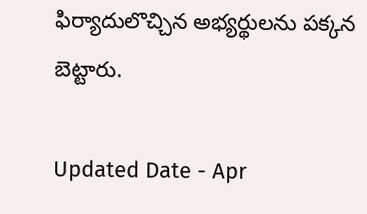ఫిర్యాదులొచ్చిన అభ్యర్థులను పక్కన బెట్టారు.

Updated Date - Apr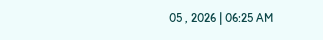05 , 2026 | 06:25 AM